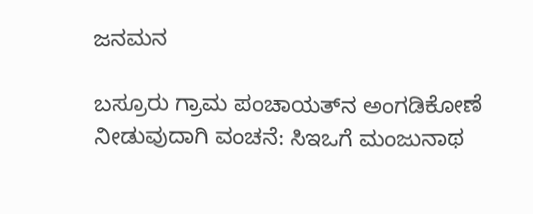ಜನಮನ

ಬಸ್ರೂರು ಗ್ರಾಮ ಪಂಚಾಯತ್‌ನ ಅಂಗಡಿಕೋಣೆ ನೀಡುವುದಾಗಿ ವಂಚನೆ: ಸಿಇಒಗೆ ಮಂಜುನಾಥ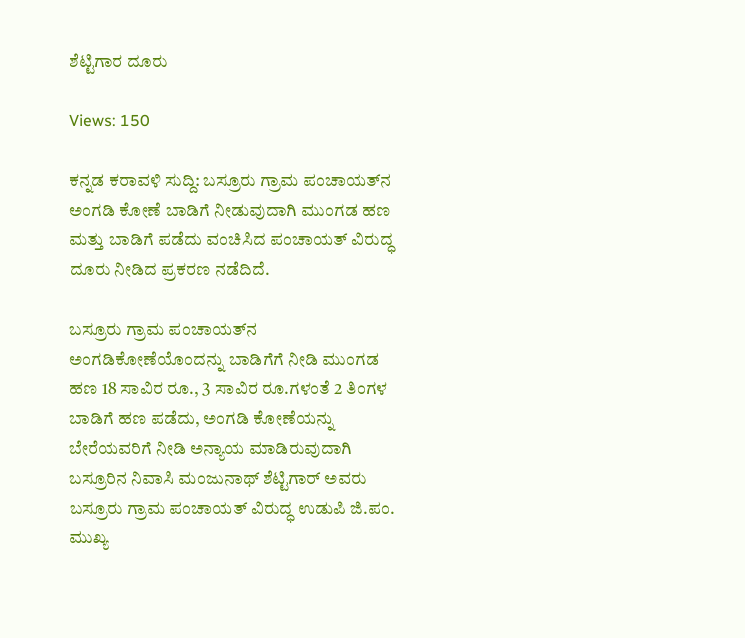ಶೆಟ್ಟಿಗಾರ ದೂರು

Views: 150

ಕನ್ನಡ ಕರಾವಳಿ ಸುದ್ದಿ: ಬಸ್ರೂರು ಗ್ರಾಮ ಪಂಚಾಯತ್‌ನ ಅಂಗಡಿ ಕೋಣೆ ಬಾಡಿಗೆ ನೀಡುವುದಾಗಿ ಮುಂಗಡ ಹಣ ಮತ್ತು ಬಾಡಿಗೆ ಪಡೆದು ವಂಚಿಸಿದ ಪಂಚಾಯತ್‌ ವಿರುದ್ಧ ದೂರು ನೀಡಿದ ಪ್ರಕರಣ ನಡೆದಿದೆ.

ಬಸ್ರೂರು ಗ್ರಾಮ ಪಂಚಾಯತ್‌ನ ಅಂಗಡಿಕೋಣೆಯೊಂದನ್ನು ಬಾಡಿಗೆಗೆ ನೀಡಿ ಮುಂಗಡ ಹಣ 18 ಸಾವಿರ ರೂ., 3 ಸಾವಿರ ರೂ.ಗಳಂತೆ 2 ತಿಂಗಳ ಬಾಡಿಗೆ ಹಣ ಪಡೆದು, ಅಂಗಡಿ ಕೋಣೆಯನ್ನು ಬೇರೆಯವರಿಗೆ ನೀಡಿ ಅನ್ಯಾಯ ಮಾಡಿರುವುದಾಗಿ ಬಸ್ರೂರಿನ ನಿವಾಸಿ ಮಂಜುನಾಥ್‌ ಶೆಟ್ಟಿಗಾರ್ ಅವರು ಬಸ್ರೂರು ಗ್ರಾಮ ಪಂಚಾಯತ್ ವಿರುದ್ಧ ಉಡುಪಿ ಜಿ.ಪಂ. ಮುಖ್ಯ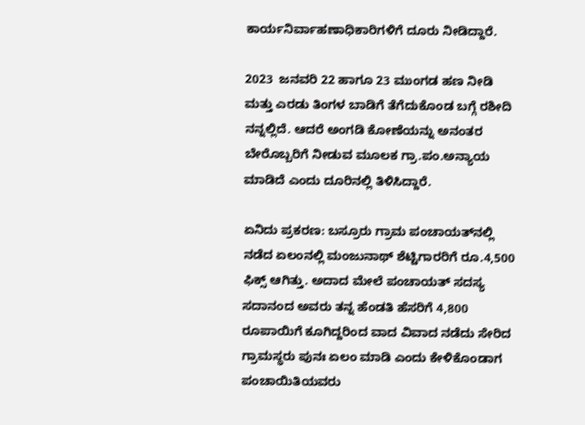ಕಾರ್ಯನಿರ್ವಾಹಣಾಧಿಕಾರಿಗಳಿಗೆ ದೂರು ನೀಡಿದ್ದಾರೆ.

2023  ಜನವರಿ 22 ಹಾಗೂ 23 ಮುಂಗಡ ಹಣ ನೀಡಿ ಮತ್ತು ಎರಡು ತಿಂಗಳ ಬಾಡಿಗೆ ತೆಗೆದುಕೊಂಡ ಬಗ್ಗೆ ರಶೀದಿ ನನ್ನಲ್ಲಿದೆ. ಆದರೆ ಅಂಗಡಿ ಕೋಣೆಯನ್ನು ಅನಂತರ ಬೇರೊಬ್ಬರಿಗೆ ನೀಡುವ ಮೂಲಕ ಗ್ರಾ.ಪಂ.ಅನ್ಯಾಯ ಮಾಡಿದೆ ಎಂದು ದೂರಿನಲ್ಲಿ ತಿಳಿಸಿದ್ದಾರೆ.

ಏನಿದು ಪ್ರಕರಣ: ಬಸ್ರೂರು ಗ್ರಾಮ ಪಂಚಾಯತ್‌ನಲ್ಲಿ ನಡೆದ ಏಲಂನಲ್ಲಿ ಮಂಜುನಾಥ್ ಶೆಟ್ಟಿಗಾರರಿಗೆ ರೂ.4,500 ಫಿಕ್ಸ್ ಆಗಿತ್ತು. ಅದಾದ ಮೇಲೆ ಪಂಚಾಯತ್ ಸದಸ್ಯ ಸದಾನಂದ ಅವರು ತನ್ನ ಹೆಂಡತಿ ಹೆಸರಿಗೆ 4,800 ರೂಪಾಯಿಗೆ ಕೂಗಿದ್ದರಿಂದ ವಾದ ವಿವಾದ ನಡೆದು ಸೇರಿದ ಗ್ರಾಮಸ್ಥರು ಪುನಃ ಏಲಂ ಮಾಡಿ ಎಂದು ಕೇಳಿಕೊಂಡಾಗ ಪಂಚಾಯಿತಿಯವರು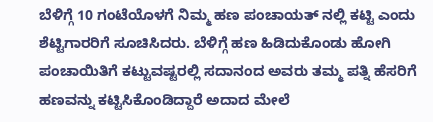ಬೆಳಿಗ್ಗೆ 10 ಗಂಟೆಯೊಳಗೆ ನಿಮ್ಮ ಹಣ ಪಂಚಾಯತ್ ನಲ್ಲಿ ಕಟ್ಟಿ ಎಂದು ಶೆಟ್ಟಿಗಾರರಿಗೆ ಸೂಚಿಸಿದರು. ಬೆಳಿಗ್ಗೆ ಹಣ ಹಿಡಿದುಕೊಂಡು ಹೋಗಿ ಪಂಚಾಯಿತಿಗೆ ಕಟ್ಟುವಷ್ಟರಲ್ಲಿ ಸದಾನಂದ ಅವರು ತಮ್ಮ ಪತ್ನಿ ಹೆಸರಿಗೆ ಹಣವನ್ನು ಕಟ್ಟಿಸಿಕೊಂಡಿದ್ದಾರೆ ಅದಾದ ಮೇಲೆ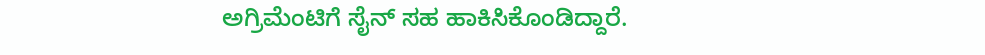ಅಗ್ರಿಮೆಂಟಿಗೆ ಸೈನ್ ಸಹ ಹಾಕಿಸಿಕೊಂಡಿದ್ದಾರೆ.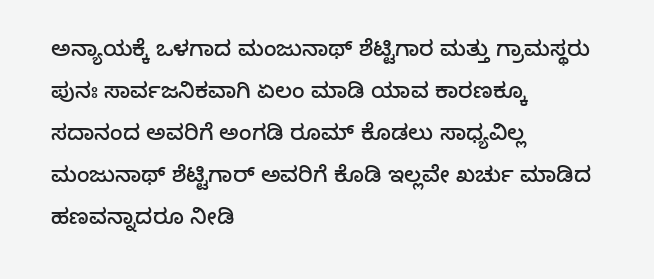ಅನ್ಯಾಯಕ್ಕೆ ಒಳಗಾದ ಮಂಜುನಾಥ್ ಶೆಟ್ಟಿಗಾರ ಮತ್ತು ಗ್ರಾಮಸ್ಥರು ಪುನಃ ಸಾರ್ವಜನಿಕವಾಗಿ ಏಲಂ ಮಾಡಿ ಯಾವ ಕಾರಣಕ್ಕೂ ಸದಾನಂದ ಅವರಿಗೆ ಅಂಗಡಿ ರೂಮ್ ಕೊಡಲು ಸಾಧ್ಯವಿಲ್ಲ ಮಂಜುನಾಥ್ ಶೆಟ್ಟಿಗಾರ್ ಅವರಿಗೆ ಕೊಡಿ ಇಲ್ಲವೇ ಖರ್ಚು ಮಾಡಿದ ಹಣವನ್ನಾದರೂ ನೀಡಿ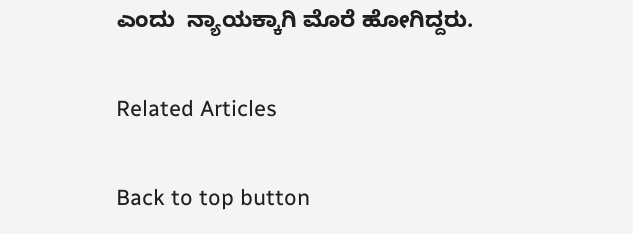ಎಂದು  ನ್ಯಾಯಕ್ಕಾಗಿ ಮೊರೆ ಹೋಗಿದ್ದರು.

Related Articles

Back to top button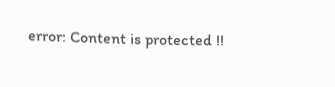error: Content is protected !!